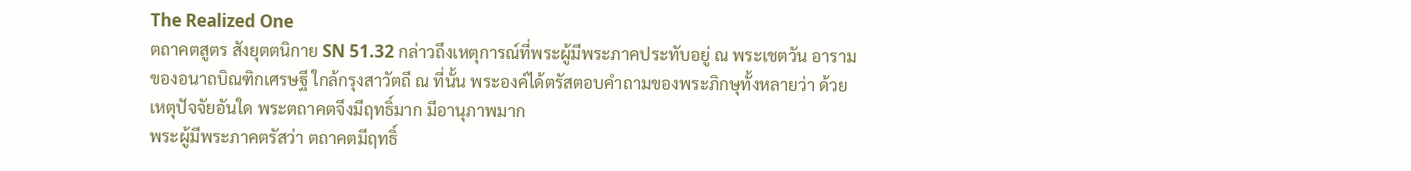The Realized One
ตถาคตสูตร สังยุตตนิกาย SN 51.32 กล่าวถึงเหตุการณ์ที่พระผู้มีพระภาคประทับอยู่ ณ พระเชตวัน อารามของอนาถบิณฑิกเศรษฐี ใกล้กรุงสาวัตถี ณ ที่นั้น พระองค์ได้ตรัสตอบคำถามของพระภิกษุทั้งหลายว่า ด้วยเหตุปัจจัยอันใด พระตถาคตจึงมีฤทธิ์มาก มีอานุภาพมาก
พระผู้มีพระภาคตรัสว่า ตถาคตมีฤทธิ์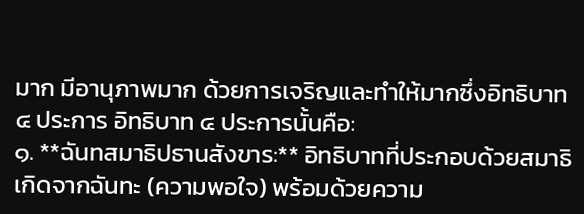มาก มีอานุภาพมาก ด้วยการเจริญและทำให้มากซึ่งอิทธิบาท ๔ ประการ อิทธิบาท ๔ ประการนั้นคือ:
๑. **ฉันทสมาธิปธานสังขาร:** อิทธิบาทที่ประกอบด้วยสมาธิเกิดจากฉันทะ (ความพอใจ) พร้อมด้วยความ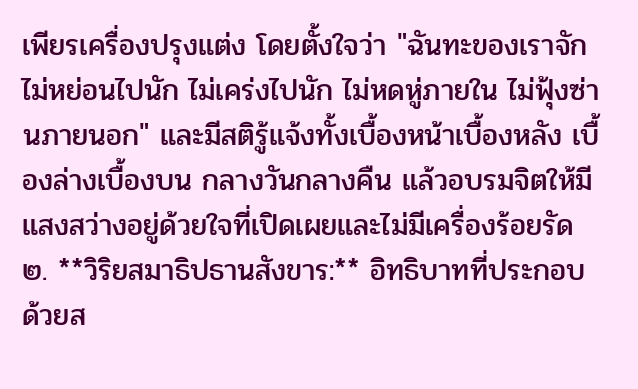เพียรเครื่องปรุงแต่ง โดยตั้งใจว่า "ฉันทะของเราจักไม่หย่อนไปนัก ไม่เคร่งไปนัก ไม่หดหู่ภายใน ไม่ฟุ้งซ่านภายนอก" และมีสติรู้แจ้งทั้งเบื้องหน้าเบื้องหลัง เบื้องล่างเบื้องบน กลางวันกลางคืน แล้วอบรมจิตให้มีแสงสว่างอยู่ด้วยใจที่เปิดเผยและไม่มีเครื่องร้อยรัด
๒. **วิริยสมาธิปธานสังขาร:** อิทธิบาทที่ประกอบด้วยส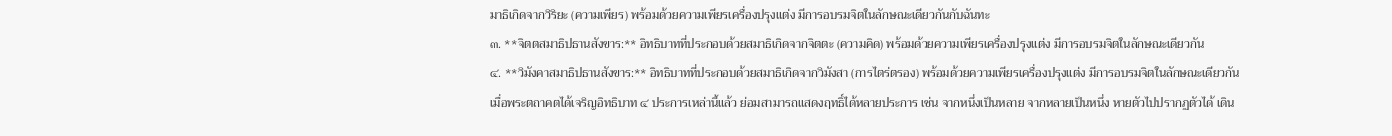มาธิเกิดจากวิริยะ (ความเพียร) พร้อมด้วยความเพียรเครื่องปรุงแต่ง มีการอบรมจิตในลักษณะเดียวกันกับฉันทะ
๓. **จิตตสมาธิปธานสังขาร:** อิทธิบาทที่ประกอบด้วยสมาธิเกิดจากจิตตะ (ความคิด) พร้อมด้วยความเพียรเครื่องปรุงแต่ง มีการอบรมจิตในลักษณะเดียวกัน
๔. **วิมังคาสมาธิปธานสังขาร:** อิทธิบาทที่ประกอบด้วยสมาธิเกิดจากวิมังสา (การไตร่ตรอง) พร้อมด้วยความเพียรเครื่องปรุงแต่ง มีการอบรมจิตในลักษณะเดียวกัน
เมื่อพระตถาคตได้เจริญอิทธิบาท ๔ ประการเหล่านี้แล้ว ย่อมสามารถแสดงฤทธิ์ได้หลายประการ เช่น จากหนึ่งเป็นหลาย จากหลายเป็นหนึ่ง หายตัวไปปรากฏตัวได้ เดิน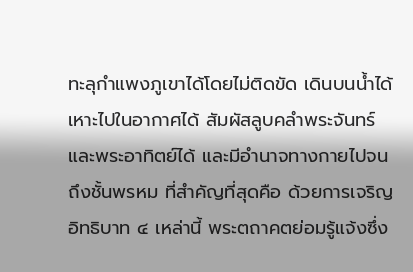ทะลุกำแพงภูเขาได้โดยไม่ติดขัด เดินบนน้ำได้ เหาะไปในอากาศได้ สัมผัสลูบคลำพระจันทร์และพระอาทิตย์ได้ และมีอำนาจทางกายไปจนถึงชั้นพรหม ที่สำคัญที่สุดคือ ด้วยการเจริญอิทธิบาท ๔ เหล่านี้ พระตถาคตย่อมรู้แจ้งซึ่ง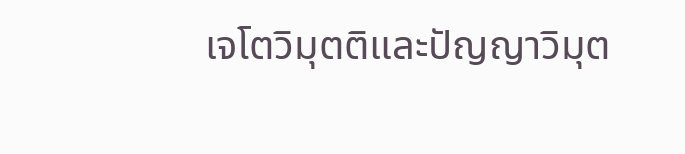เจโตวิมุตติและปัญญาวิมุต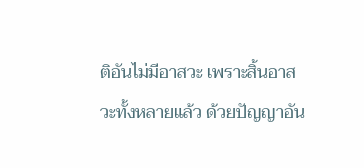ติอันไม่มีอาสวะ เพราะสิ้นอาสวะทั้งหลายแล้ว ด้วยปัญญาอัน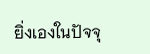ยิ่งเองในปัจจุ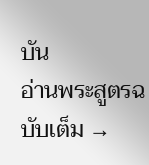บัน
อ่านพระสูตรฉบับเต็ม →